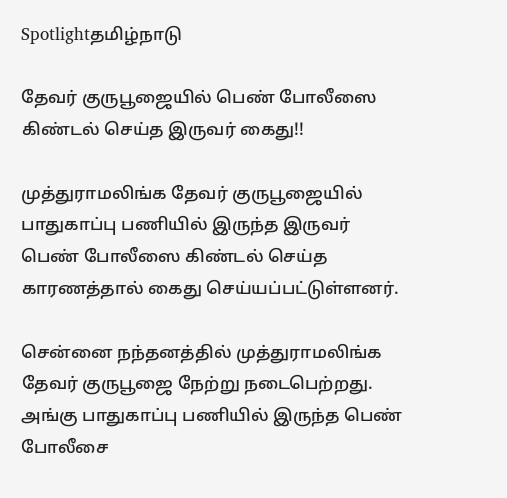Spotlightதமிழ்நாடு

தேவர் குருபூஜையில் பெண் போலீஸை கிண்டல் செய்த இருவர் கைது!!

முத்துராமலிங்க தேவர் குருபூஜையில் பாதுகாப்பு பணியில் இருந்த இருவர் பெண் போலீஸை கிண்டல் செய்த காரணத்தால் கைது செய்யப்பட்டுள்ளனர்.

சென்னை நந்தனத்தில் முத்துராமலிங்க தேவர் குருபூஜை நேற்று நடைபெற்றது. அங்கு பாதுகாப்பு பணியில் இருந்த பெண் போலீசை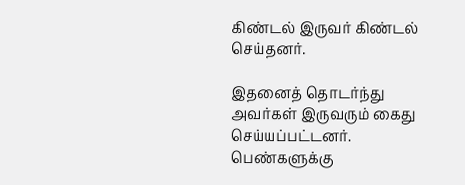கிண்டல் இருவர் கிண்டல் செய்தனர்.

இதனைத் தொடர்ந்து அவர்கள் இருவரும் கைது செய்யப்பட்டனர். பெண்களுக்கு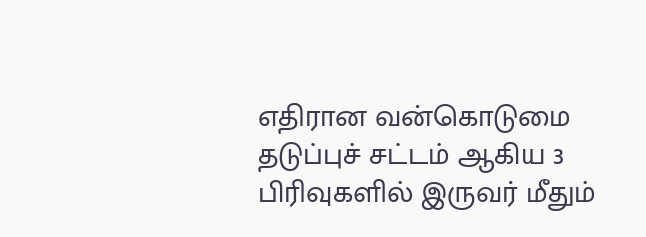எதிரான வன்கொடுமை தடுப்புச் சட்டம் ஆகிய 3 பிரிவுகளில் இருவர் மீதும்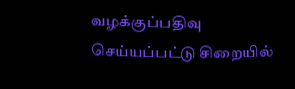வழக்குப்பதிவு செய்யப்பட்டு சிறையில்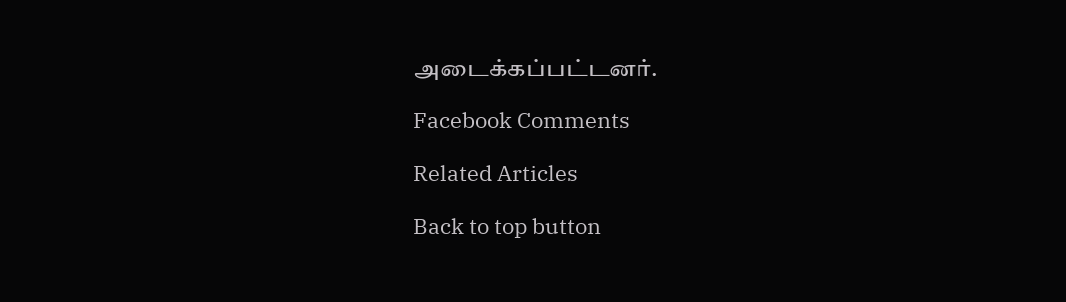அடைக்கப்பட்டனர்.

Facebook Comments

Related Articles

Back to top button